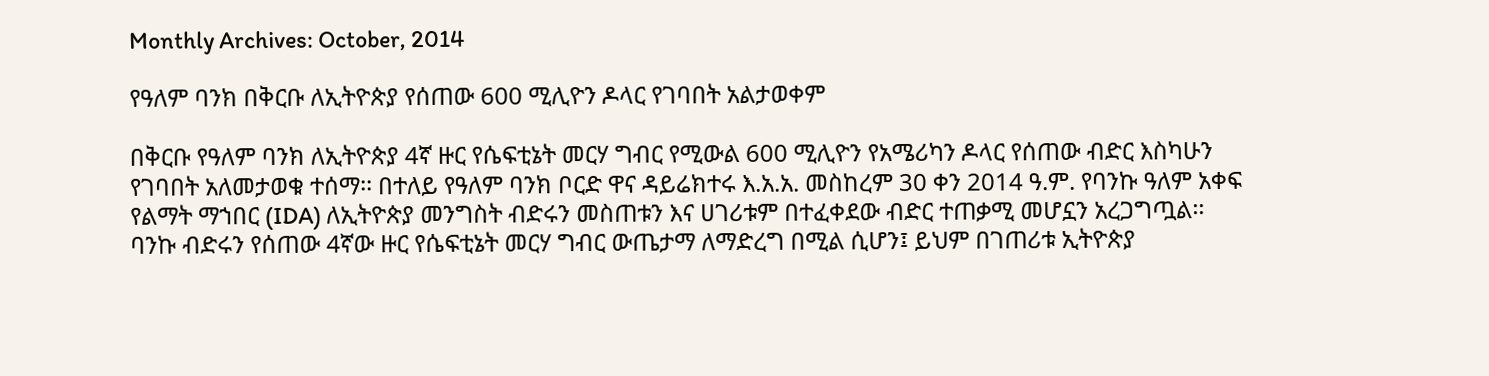Monthly Archives: October, 2014

የዓለም ባንክ በቅርቡ ለኢትዮጵያ የሰጠው 600 ሚሊዮን ዶላር የገባበት አልታወቀም

በቅርቡ የዓለም ባንክ ለኢትዮጵያ 4ኛ ዙር የሴፍቲኔት መርሃ ግብር የሚውል 600 ሚሊዮን የአሜሪካን ዶላር የሰጠው ብድር እስካሁን የገባበት አለመታወቁ ተሰማ፡፡ በተለይ የዓለም ባንክ ቦርድ ዋና ዳይሬክተሩ እ.አ.አ. መስከረም 30 ቀን 2014 ዓ.ም. የባንኩ ዓለም አቀፍ የልማት ማኀበር (IDA) ለኢትዮጵያ መንግስት ብድሩን መስጠቱን እና ሀገሪቱም በተፈቀደው ብድር ተጠቃሚ መሆኗን አረጋግጧል፡፡ ባንኩ ብድሩን የሰጠው 4ኛው ዙር የሴፍቲኔት መርሃ ግብር ውጤታማ ለማድረግ በሚል ሲሆን፤ ይህም በገጠሪቱ ኢትዮጵያ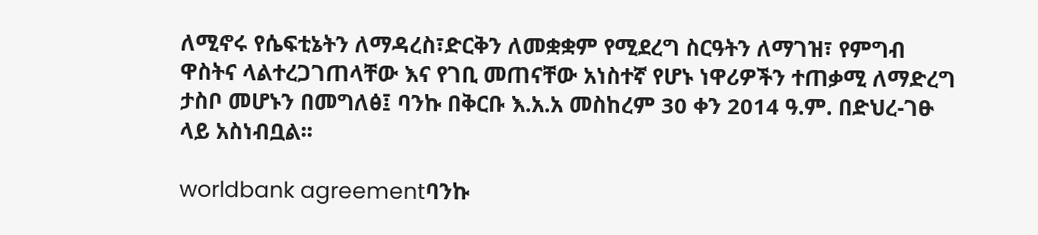ለሚኖሩ የሴፍቲኔትን ለማዳረስ፣ድርቅን ለመቋቋም የሚደረግ ስርዓትን ለማገዝ፣ የምግብ ዋስትና ላልተረጋገጠላቸው እና የገቢ መጠናቸው አነስተኛ የሆኑ ነዋሪዎችን ተጠቃሚ ለማድረግ ታስቦ መሆኑን በመግለፅ፤ ባንኩ በቅርቡ እ.አ.አ መስከረም 30 ቀን 2014 ዓ.ም. በድህረ-ገፁ ላይ አስነብቧል፡፡

worldbank agreementባንኩ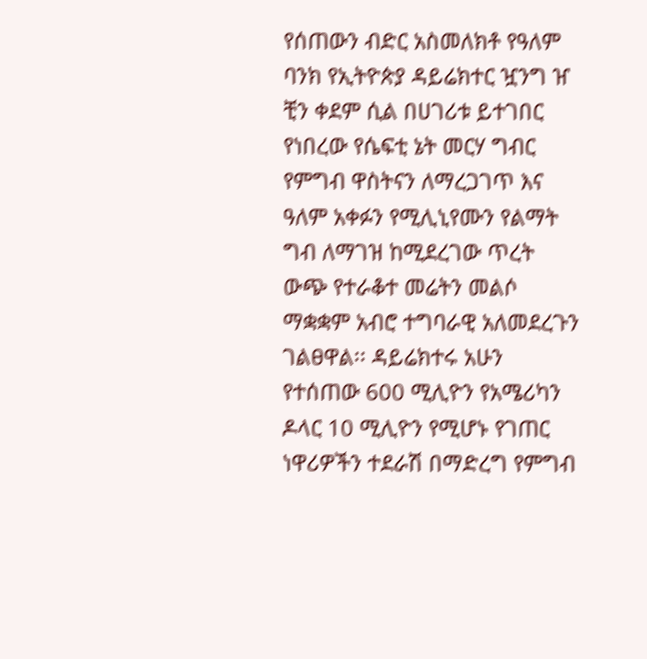የሰጠውን ብድር አስመለክቶ የዓለም ባንክ የኢትዮጵያ ዳይሬክተር ዧንግ ዠ ቺን ቀደም ሲል በሀገሪቱ ይተገበር የነበረው የሴፍቲ ኔት መርሃ ግብር የምግብ ዋስትናን ለማረጋገጥ እና ዓለም አቀፉን የሚሊኒየሙን የልማት ግብ ለማገዝ ከሚደረገው ጥረት ውጭ የተራቆተ መሬትን መልሶ ማቋቋም አብሮ ተግባራዊ አለመደረጉን ገልፀዋል፡፡ ዳይሬክተሩ አሁን የተሰጠው 600 ሚሊዮን የአሜሪካን ዶላር 10 ሚሊዮን የሚሆኑ የገጠር ነዋሪዎችን ተደራሽ በማድረግ የምግብ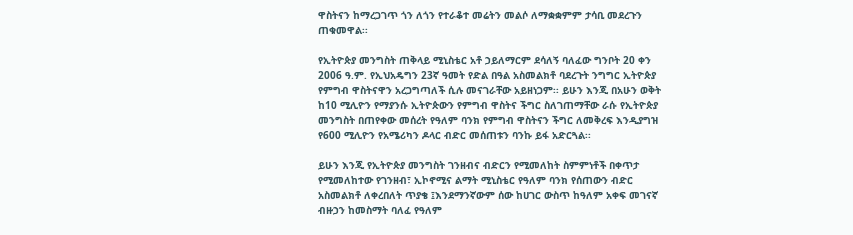ዋስትናን ከማረጋገጥ ጎን ለጎን የተራቆተ መሬትን መልሶ ለማቋቋምም ታሳቢ መደረጉን ጠቁመዋል፡፡

የኢትዮጵያ መንግስት ጠቅላይ ሚኒስቴር አቶ ኃይለማርም ደሳለኝ ባለፈው ግንቦት 20 ቀን 2006 ዓ.ም. የኢህአዴግን 23ኛ ዓመት የድል በዓል አስመልክቶ ባደረጉት ንግግር ኢትዮጵያ የምግብ ዋስትናዋን አረጋግጣለች ሲሉ መናገራቸው አይዘነጋም፡፡ ይሁን እንጂ በአሁን ወቅት ከ10 ሚሊዮን የማያንሱ ኢትዮጵውን የምግብ ዋስትና ችግር ስለገጠማቸው ራሱ የኢትዮጵያ መንግስት በጠየቀው መሰረት የዓለም ባንክ የምግብ ዋስትናን ችግር ለመቅረፍ እንዲያግዝ የ600 ሚሊዮን የአሜሪካን ዶላር ብድር መሰጠቱን ባንኩ ይፋ አድርጓል፡፡

ይሁን እንጂ የኢትዮጵያ መንግስት ገንዘብና ብድርን የሚመለከት ስምምነቶች በቀጥታ የሚመለከተው የገንዘብ፣ ኢኮኖሚና ልማት ሚኒስቴር የዓለም ባንክ የሰጠውን ብድር አስመልክቶ ለቀረበለት ጥያቄ ፤እንደማንኛውም ሰው ከሀገር ውስጥ ከዓለም አቀፍ መገናኛ ብዙኃን ከመስማት ባለፈ የዓለም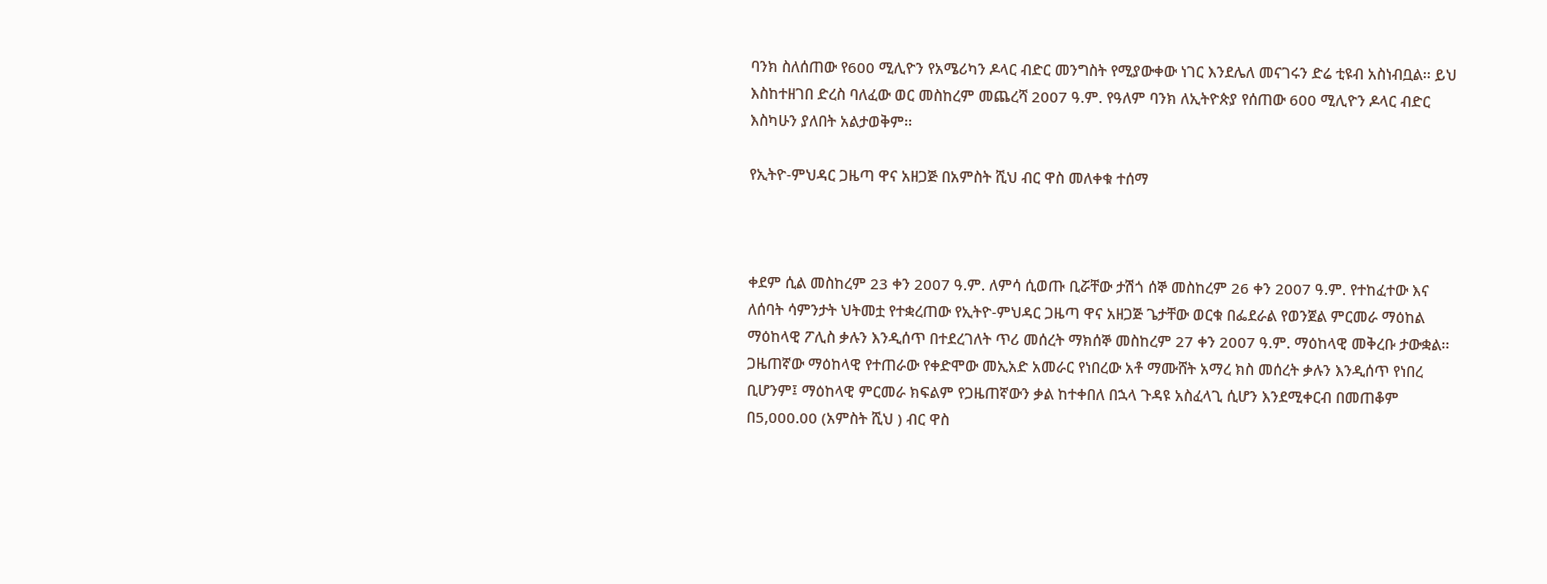ባንክ ስለሰጠው የ600 ሚሊዮን የአሜሪካን ዶላር ብድር መንግስት የሚያውቀው ነገር እንደሌለ መናገሩን ድሬ ቲዩብ አስነብቧል፡፡ ይህ እስከተዘገበ ድረስ ባለፈው ወር መስከረም መጨረሻ 2007 ዓ.ም. የዓለም ባንክ ለኢትዮጵያ የሰጠው 600 ሚሊዮን ዶላር ብድር እስካሁን ያለበት አልታወቅም፡፡

የኢትዮ-ምህዳር ጋዜጣ ዋና አዘጋጅ በአምስት ሺህ ብር ዋስ መለቀቁ ተሰማ



ቀደም ሲል መስከረም 23 ቀን 2007 ዓ.ም. ለምሳ ሲወጡ ቢሯቸው ታሽጎ ሰኞ መስከረም 26 ቀን 2007 ዓ.ም. የተከፈተው እና ለሰባት ሳምንታት ህትመቷ የተቋረጠው የኢትዮ-ምህዳር ጋዜጣ ዋና አዘጋጅ ጌታቸው ወርቁ በፌደራል የወንጀል ምርመራ ማዕከል ማዕከላዊ ፖሊስ ቃሉን እንዲሰጥ በተደረገለት ጥሪ መሰረት ማክሰኞ መስከረም 27 ቀን 2007 ዓ.ም. ማዕከላዊ መቅረቡ ታውቋል፡፡ ጋዜጠኛው ማዕከላዊ የተጠራው የቀድሞው መኢአድ አመራር የነበረው አቶ ማሙሸት አማረ ክስ መሰረት ቃሉን እንዲሰጥ የነበረ ቢሆንም፤ ማዕከላዊ ምርመራ ክፍልም የጋዜጠኛውን ቃል ከተቀበለ በኋላ ጉዳዩ አስፈላጊ ሲሆን እንደሚቀርብ በመጠቆም በ5,000.00 (አምስት ሺህ ) ብር ዋስ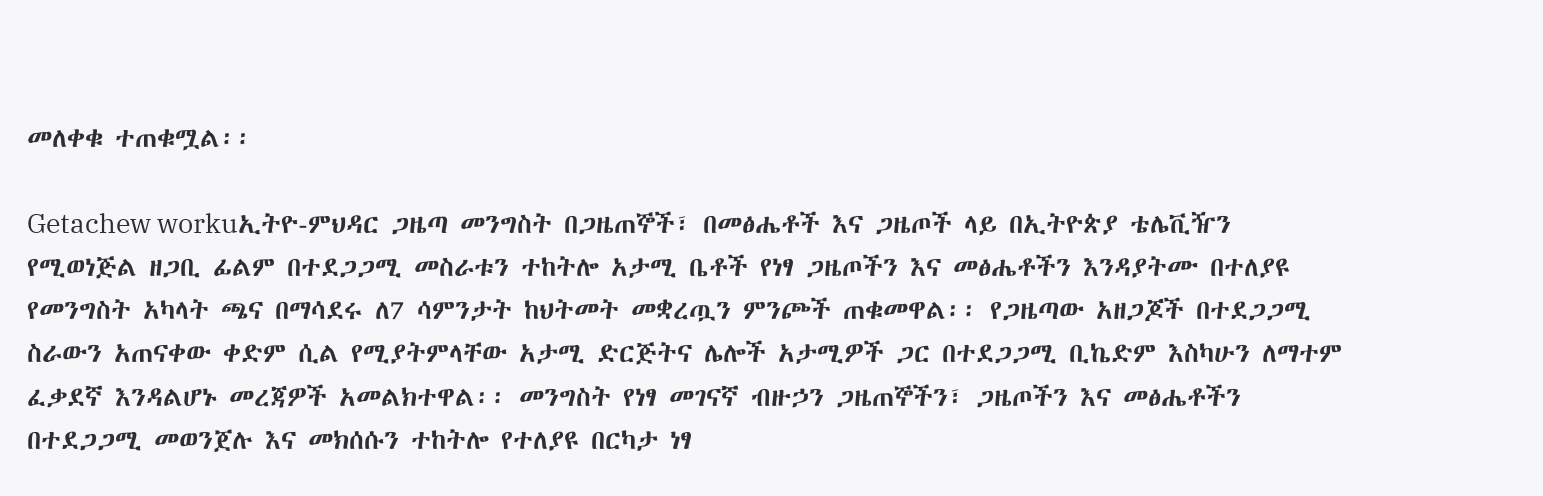መለቀቁ ተጠቁሟል፡፡

Getachew workuኢትዮ-ምህዳር ጋዜጣ መንግስት በጋዜጠኞች፣ በመፅሔቶች እና ጋዜጦች ላይ በኢትዮጵያ ቴሌቪዥን የሚወነጅል ዘጋቢ ፊልም በተደጋጋሚ መስራቱን ተከትሎ አታሚ ቤቶች የነፃ ጋዜጦችን እና መፅሔቶችን እንዳያትሙ በተለያዩ የመንግስት አካላት ጫና በማሳደሩ ለ7 ሳምንታት ከህትመት መቋረጧን ምንጮች ጠቁመዋል፡፡ የጋዜጣው አዘጋጆች በተደጋጋሚ ስራውን አጠናቀው ቀድም ሲል የሚያትምላቸው አታሚ ድርጅትና ሌሎች አታሚዎች ጋር በተደጋጋሚ ቢኬድም እስካሁን ለማተም ፈቃደኛ እንዳልሆኑ መረጃዎች አመልክተዋል፡፡ መንግስት የነፃ መገናኛ ብዙኃን ጋዜጠኞችን፣ ጋዜጦችን እና መፅሔቶችን በተደጋጋሚ መወንጀሉ እና መክሰሱን ተከትሎ የተለያዩ በርካታ ነፃ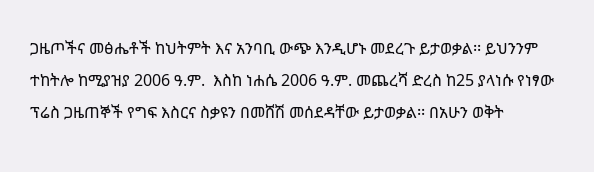ጋዜጦችና መፅሔቶች ከህትምት እና አንባቢ ውጭ እንዲሆኑ መደረጉ ይታወቃል፡፡ ይህንንም ተከትሎ ከሚያዝያ 2006 ዓ.ም.  እስከ ነሐሴ 2006 ዓ.ም. መጨረሻ ድረስ ከ25 ያላነሱ የነፃው ፕሬስ ጋዜጠኞች የግፍ እስርና ስቃዩን በመሸሽ መሰደዳቸው ይታወቃል፡፡ በአሁን ወቅት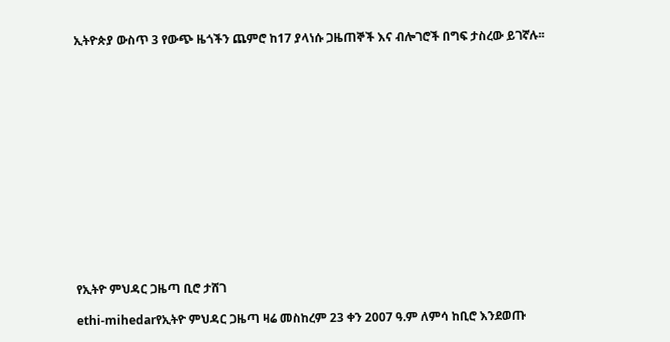ኢትዮጵያ ውስጥ 3 የውጭ ዜጎችን ጨምሮ ከ17 ያላነሱ ጋዜጠኞች እና ብሎገሮች በግፍ ታስረው ይገኛሉ፡፡















የኢትዮ ምህዳር ጋዜጣ ቢሮ ታሸገ

ethi-mihedarየኢትዮ ምህዳር ጋዜጣ ዛሬ መስከረም 23 ቀን 2007 ዓ.ም ለምሳ ከቢሮ እንደወጡ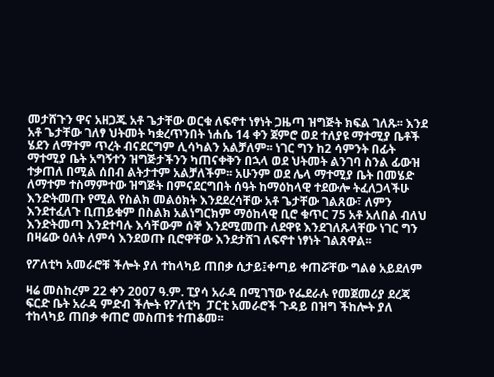መታሸጉን ዋና አዘጋጁ አቶ ጌታቸው ወርቁ ለፍኖተ ነፃነት ጋዜጣ ዝግጅት ክፍል ገለጹ፡፡ እንደ አቶ ጌታቸው ገለፃ ህትመት ካቋረጥንበት ነሐሴ 14 ቀን ጀምሮ ወደ ተለያዩ ማተሚያ ቤቶች ሄደን ለማተም ጥረት ብናደርግም ሊሳካልን አልቻለም፡፡ ነገር ግን ከ2 ሳምንት በፊት ማተሚያ ቤት አግኝተን ዝግጅታችንን ካጠናቀቅን በኋላ ወደ ህትመት ልንገባ ስንል ፊውዝ ተቃጠለ በሚል ሰበብ ልትታተም አልቻለችም፡፡ አሁንም ወደ ሌላ ማተሚያ ቤት በመሄድ ለማተም ተስማምተው ዝግጅት በምናደርግበት ሰዓት ከማዕከላዊ ተደውሎ ትፈለጋላችሁ እንድትመጡ የሚል የስልክ መልዕክት እንደደረሳቸው አቶ ጌታቸው ገልጸው፣ ለምን እንደተፈለጉ ቢጠይቁም በስልክ አልነግርክም ማዕከላዊ ቢሮ ቁጥር 75 አቶ አለበል ብለህ እንድትመጣ እንደተባሉ እሳቸውም ሰኞ እንደሚመጡ ለደዋዩ እንደገለጹላቸው ነገር ግን በዛሬው ዕለት ለምሳ እንደወጡ ቢሮዋቸው እንደታሸገ ለፍኖተ ነፃነት ገልጸዋል፡፡

የፖለቲካ አመራሮቹ ችሎት ያለ ተከላካይ ጠበቃ ሲታይ፤ቀጣይ ቀጠሯቸው ግልፅ አይደለም

ዛሬ መስከረም 22 ቀን 2007 ዓ.ም. ፒያሳ አራዳ በሚገኘው የፌደራሉ የመጀመሪያ ደረጃ ፍርድ ቤት አራዳ ምድብ ችሎት የፖለቲካ  ፓርቲ አመራሮች ጉዳይ በዝግ ችከሎት ያለ ተከላካይ ጠበቃ ቀጠሮ መስጠቱ ተጠቆመ፡፡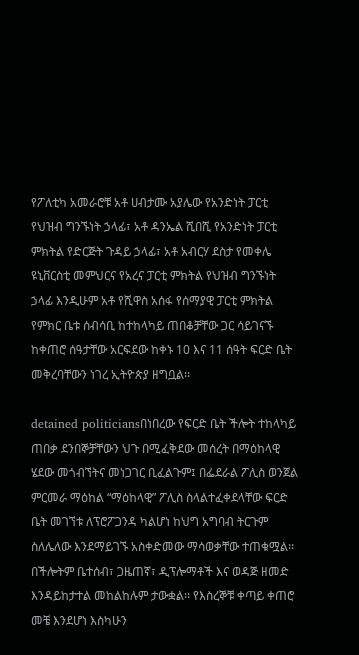የፖለቲካ አመራሮቹ አቶ ሀብታሙ አያሌው የአንድነት ፓርቲ የህዝብ ግንኙነት ኃላፊ፣ አቶ ዳንኤል ሺበሺ የአንድነት ፓርቲ ምክትል የድርጅት ጉዳይ ኃላፊ፣ አቶ አብርሃ ደስታ የመቀሌ ዩኒቨርስቲ መምህርና የአረና ፓርቲ ምክትል የህዝብ ግንኙነት ኃላፊ እንዲሁም አቶ የሺዋስ አሰፋ የሰማያዊ ፓርቲ ምክትል የምክር ቤቱ ሰብሳቢ ከተከላካይ ጠበቆቻቸው ጋር ሳይገናኙ ከቀጠሮ ሰዓታቸው አርፍደው ከቀኑ 10 እና 11 ሰዓት ፍርድ ቤት መቅረባቸውን ነገረ ኢትዮጵያ ዘግቧል፡፡

detained politiciansበነበረው የፍርድ ቤት ችሎት ተከላካይ ጠበቃ ደንበኞቻቸውን ህጉ በሚፈቅደው መሰረት በማዕከላዊ ሄደው መጎብኘትና መነጋገር ቢፈልጉም፤ በፌደራል ፖሊስ ወንጀል ምርመራ ማዕከል “ማዕከላዊ” ፖሊስ ስላልተፈቀደላቸው ፍርድ ቤት መገኘቱ ለፕሮፖጋንዳ ካልሆነ ከህግ አግባብ ትርጉም ስለሌለው እንደማይገኙ አስቀድመው ማሳወቃቸው ተጠቁሟል፡፡ በችሎትም ቤተሰብ፣ ጋዜጠኛ፣ ዲፕሎማቶች እና ወዳጅ ዘመድ እንዳይከታተል መከልከሉም ታውቋል፡፡ የእስረኞቹ ቀጣይ ቀጠሮ መቼ እንደሆነ እስካሁን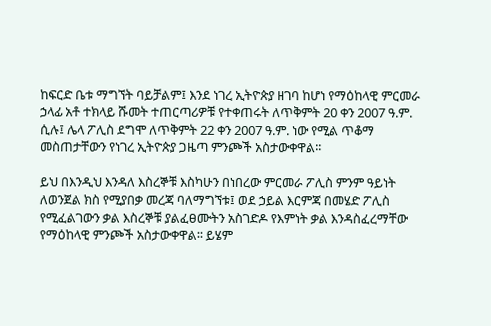ከፍርድ ቤቱ ማግኘት ባይቻልም፤ እንደ ነገረ ኢትዮጵያ ዘገባ ከሆነ የማዕከላዊ ምርመራ ኃላፊ አቶ ተክላይ ሹመት ተጠርጣሪዎቹ የተቀጠሩት ለጥቅምት 20 ቀን 2007 ዓ.ም. ሲሉ፤ ሌላ ፖሊስ ደግሞ ለጥቅምት 22 ቀን 2007 ዓ.ም. ነው የሚል ጥቆማ መስጠታቸውን የነገረ ኢትዮጵያ ጋዜጣ ምንጮች አስታውቀዋል፡፡

ይህ በእንዲህ እንዳለ እስረኞቹ እስካሁን በነበረው ምርመራ ፖሊስ ምንም ዓይነት ለወንጀል ክስ የሚያበቃ መረጃ ባለማግኘቱ፤ ወደ ኃይል እርምጃ በመሄድ ፖሊስ የሚፈልገውን ቃል እስረኞቹ ያልፈፀሙትን አስገድዶ የእምነት ቃል እንዳስፈረማቸው የማዕከላዊ ምንጮች አስታውቀዋል፡፡ ይሄም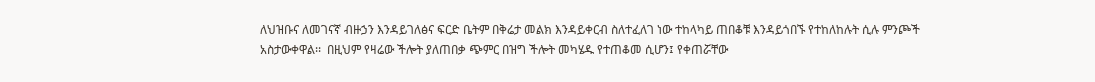ለህዝቡና ለመገናኛ ብዙኃን እንዳይገለፅና ፍርድ ቤትም በቅሬታ መልክ እንዳይቀርብ ስለተፈለገ ነው ተከላካይ ጠበቆቹ እንዳይጎበኙ የተከለከሉት ሲሉ ምንጮች አስታውቀዋል፡፡  በዚህም የዛሬው ችሎት ያለጠበቃ ጭምር በዝግ ችሎት መካሄዱ የተጠቆመ ሲሆን፤ የቀጠሯቸው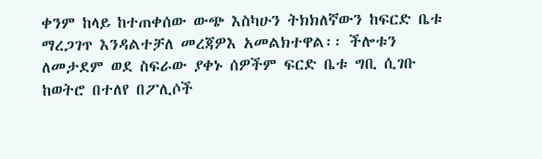ቀንም ከላይ ከተጠቀሰው ውጭ እስካሁን ትክክለኛውን ከፍርድ ቤቱ ማረጋገጥ እንዳልተቻለ መረጃዎእ አመልክተዋል፡፡ ችሎቱን ለመታደም ወደ ስፍራው ያቀኑ ሰዎችም ፍርድ ቤቱ ግቢ ሲገቡ ከወትሮ በተለየ በፖሊሶች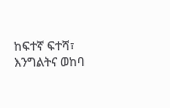ከፍተኛ ፍተሻ፣ እንግልትና ወከባ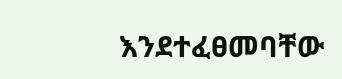እንደተፈፀመባቸው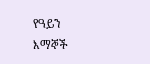የዓይን እማኞች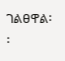ገልፀዋል፡፡